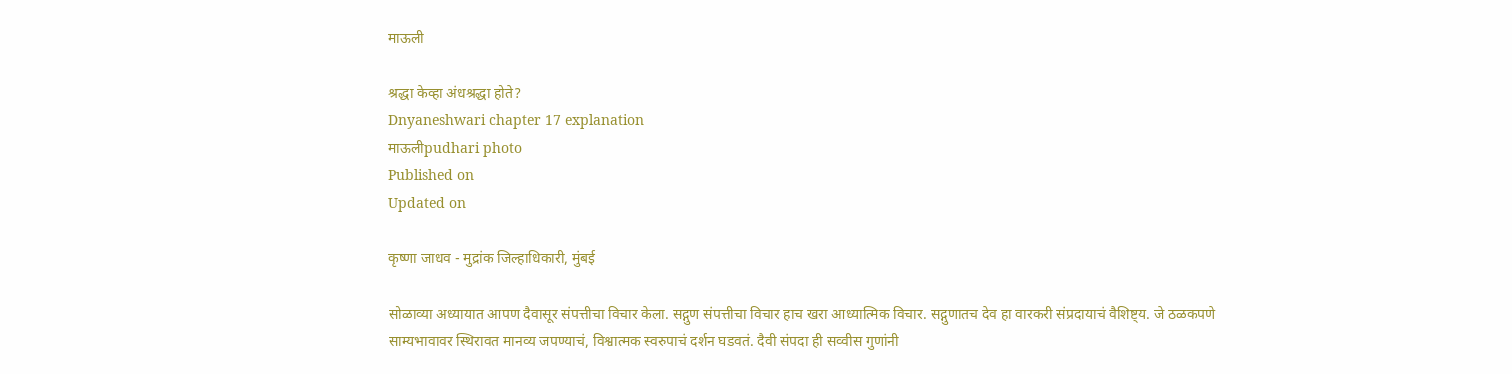माऊली

श्रद्धा केव्हा अंधश्रद्धा होते?
Dnyaneshwari chapter 17 explanation
माऊलीpudhari photo
Published on
Updated on

कृष्णा जाधव - मुद्रांक जिल्हाधिकारी, मुंबई

सोळाव्या अध्यायात आपण दैवासूर संपत्तीचा विचार केला. सद्गुण संपत्तीचा विचार हाच खरा आध्यात्मिक विचार. सद्गुणातच देव हा वारकरी संप्रदायाचं वैशिष्ट्य. जे ठळकपणे साम्यभावावर स्थिरावत मानव्य जपण्याचं, विश्वात्मक स्वरुपाचं दर्शन घडवतं. दैवी संपदा ही सव्वीस गुणांनी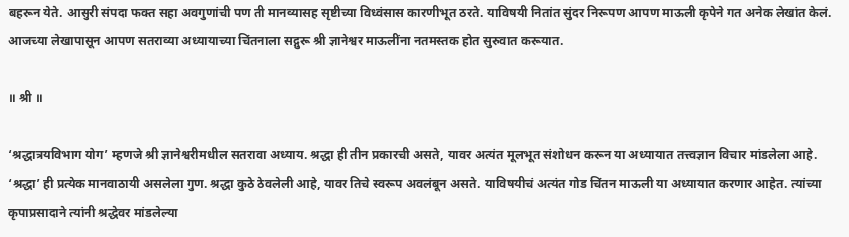बहरून येते. आसुरी संपदा फक्त सहा अवगुणांची पण ती मानव्यासह सृष्टीच्या विध्वंसास कारणीभूत ठरते. याविषयी नितांत सुंदर निरूपण आपण माऊली कृपेने गत अनेक लेखांत केलं. आजच्या लेखापासून आपण सतराव्या अध्यायाच्या चिंतनाला सद्गुरू श्री ज्ञानेश्वर माऊलींना नतमस्तक होत सुरुवात करूयात.

॥ श्री ॥

‘श्रद्धात्रयविभाग योग‌’ म्हणजे श्री ज्ञानेश्वरीमधील सतरावा अध्याय. श्रद्धा ही तीन प्रकारची असते, यावर अत्यंत मूलभूत संशोधन करून या अध्यायात तत्त्वज्ञान विचार मांडलेला आहे. ‘श्रद्धा‌’ ही प्रत्येक मानवाठायी असलेला गुण. श्रद्धा कुठे ठेवलेली आहे, यावर तिचे स्वरूप अवलंबून असते. याविषयीचं अत्यंत गोड चिंतन माऊली या अध्यायात करणार आहेत. त्यांच्या कृपाप्रसादाने त्यांनी श्रद्धेवर मांडलेल्या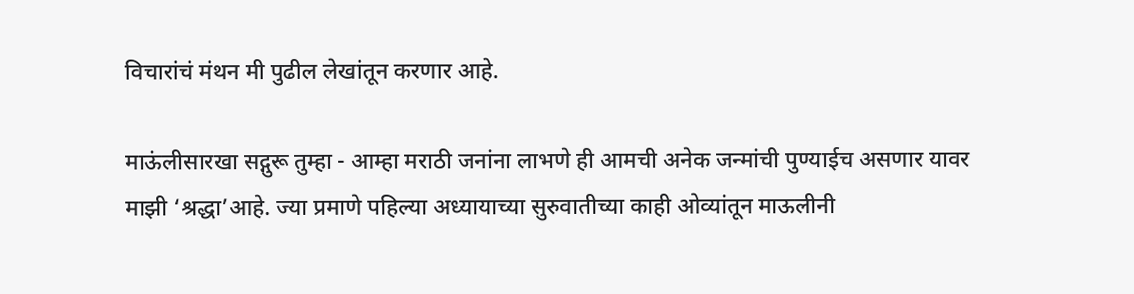विचारांचं मंथन मी पुढील लेखांतून करणार आहे.

माऊंलीसारखा सद्गुरू तुम्हा - आम्हा मराठी जनांना लाभणे ही आमची अनेक जन्मांची पुण्याईच असणार यावर माझी ‌‘श्रद्धा‌’आहे. ज्या प्रमाणे पहिल्या अध्यायाच्या सुरुवातीच्या काही ओव्यांतून माऊलीनी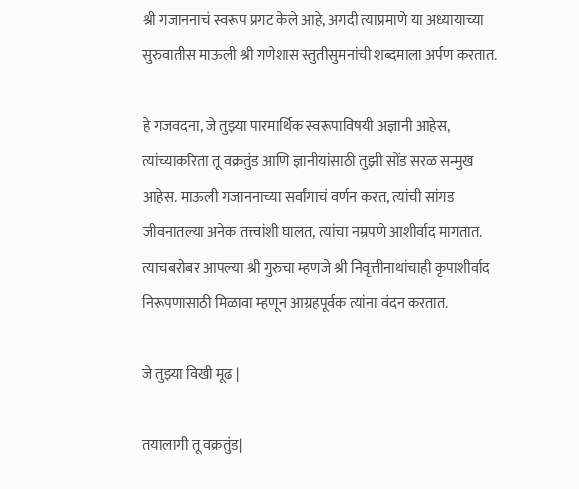श्री गजाननाचं स्वरूप प्रगट केले आहे, अगदी त्याप्रमाणे या अध्यायाच्या सुरुवातीस माऊली श्री गणेशास स्तुतीसुमनांची शब्दमाला अर्पण करतात.

हे गजवदना, जे तुझ्या पारमार्थिक स्वरूपाविषयी अज्ञानी आहेस, त्यांच्याकरिता तू वक्रतुंड आणि ज्ञानीयांसाठी तुझी सोंड सरळ सन्मुख आहेस. माऊली गजाननाच्या सर्वांगाचं वर्णन करत, त्यांची सांगड जीवनातल्या अनेक तत्त्वांशी घालत, त्यांचा नम्रपणे आशीर्वाद मागतात. त्याचबरोबर आपल्या श्री गुरुचा म्हणजे श्री निवृत्तीनाथांचाही कृपाशीर्वाद निरूपणासाठी मिळावा म्हणून आग्रहपूर्वक त्यांना वंदन करतात.

जे तुझ्या विखी मूढ |

तयालागी तू वक्रतुंड|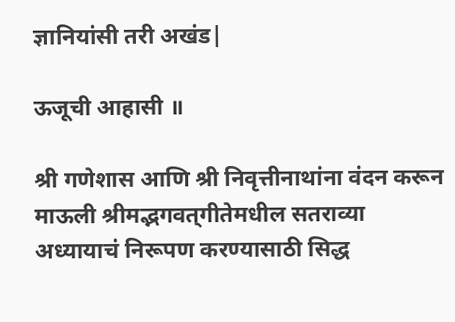ज्ञानियांसी तरी अखंड|

ऊजूची आहासी ॥

श्री गणेशास आणि श्री निवृत्तीनाथांना वंदन करून माऊली श्रीमद्भगवत्‌‍गीतेमधील सतराव्या अध्यायाचं निरूपण करण्यासाठी सिद्ध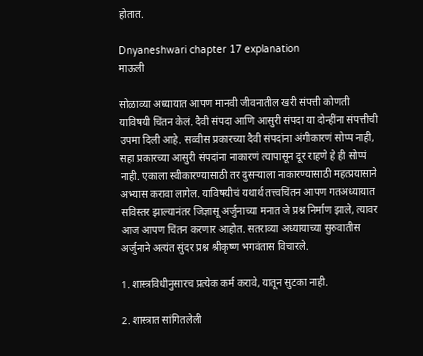होतात.

Dnyaneshwari chapter 17 explanation
माऊली

सोळाव्या अध्यायात आपण मानवी जीवनातील खरी संपत्ती कोणती याविषयी चिंतन केलं. दैवी संपदा आणि आसुरी संपदा या दोन्हींना संपत्तीची उपमा दिली आहे. सव्वीस प्रकारच्या दैवी संपदांना अंगीकारणं सोप्प नाही, सहा प्रकारच्या आसुरी संपदांना नाकारणं त्यापासून दूर राहणे हे ही सोप्पं नाही. एकाला स्वीकारण्यासाठी तर दुसऱ्याला नाकारण्यासाठी महत्प्रयासाने अभ्यास करावा लागेल. याविषयीचं यथार्थ तत्त्वचिंतन आपण गतअध्यायात सविस्तर झाल्यानंतर जिज्ञासू अर्जुनाच्या मनात जे प्रश्न निर्माण झाले, त्यावर आज आपण चिंतन करणार आहोत. सतराव्या अध्यायाच्या सुरुवातीस अर्जुनाने अत्यंत सुंदर प्रश्न श्रीकृष्ण भगवंतास विचारले.

1. शास्त्रविधीनुसारच प्रत्येक कर्म करावे, यातून सुटका नाही.

2. शास्त्रात सांगितलेली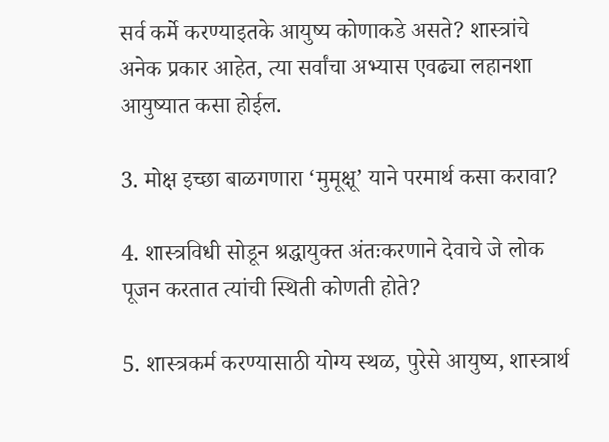सर्व कर्मे करण्याइतके आयुष्य कोणाकडे असते? शास्त्रांचे अनेक प्रकार आहेत, त्या सर्वांचा अभ्यास एवढ्या लहानशा आयुष्यात कसा होईल.

3. मोक्ष इच्छा बाळगणारा ‌‘मुमूक्षू‌’ याने परमार्थ कसा करावा?

4. शास्त्रविधी सोडून श्रद्धायुक्त अंतःकरणाने देवाचे जे लोक पूजन करतात त्यांची स्थिती कोणती होते?

5. शास्त्रकर्म करण्यासाठी योग्य स्थळ, पुरेसे आयुष्य, शास्त्रार्थ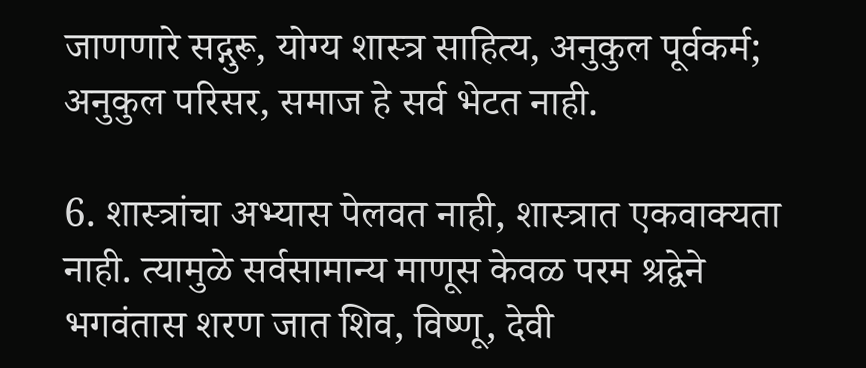जाणणारे सद्गुरू, योग्य शास्त्र साहित्य, अनुकुल पूर्वकर्म; अनुकुल परिसर, समाज हे सर्व भेटत नाही.

6. शास्त्रांचा अभ्यास पेलवत नाही, शास्त्रात एकवाक्यता नाही. त्यामुळे सर्वसामान्य माणूस केवळ परम श्रद्वेने भगवंतास शरण जात शिव, विष्णू, देवी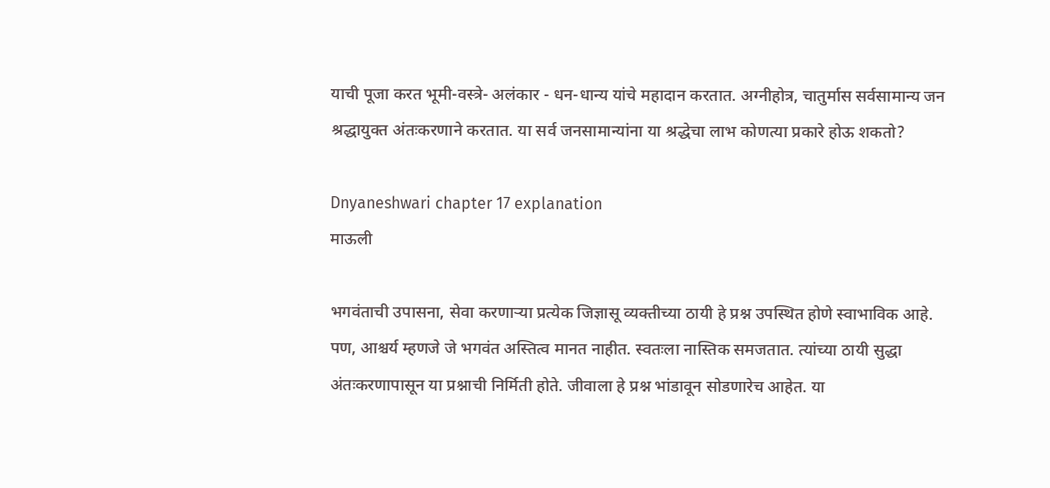याची पूजा करत भूमी-वस्त्रे- अलंकार - धन-धान्य यांचे महादान करतात. अग्नीहोत्र, चातुर्मास सर्वसामान्य जन श्रद्धायुक्त अंतःकरणाने करतात. या सर्व जनसामान्यांना या श्रद्धेचा लाभ कोणत्या प्रकारे होऊ शकतो?

Dnyaneshwari chapter 17 explanation
माऊली

भगवंताची उपासना, सेवा करणाऱ्या प्रत्येक जिज्ञासू व्यक्तीच्या ठायी हे प्रश्न उपस्थित होणे स्वाभाविक आहे. पण, आश्चर्य म्हणजे जे भगवंत अस्तित्व मानत नाहीत. स्वतःला नास्तिक समजतात. त्यांच्या ठायी सुद्धा अंतःकरणापासून या प्रश्नाची निर्मिती होते. जीवाला हे प्रश्न भांडावून सोडणारेच आहेत. या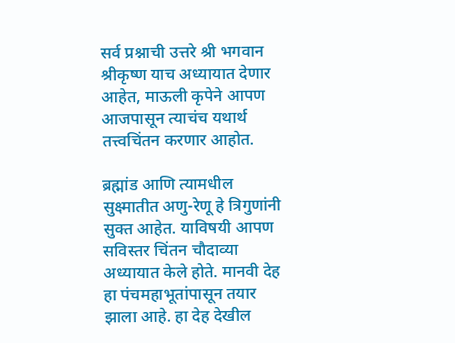सर्व प्रश्नाची उत्तरे श्री भगवान श्रीकृष्ण याच अध्यायात देणार आहेत, माऊली कृपेने आपण आजपासून त्याचंच यथार्थ तत्त्वचिंतन करणार आहोत.

ब्रह्मांड आणि त्यामधील सुक्ष्मातीत अणु-रेणू हे त्रिगुणांनी सुक्त आहेत. याविषयी आपण सविस्तर चिंतन चौदाव्या अध्यायात केले होते. मानवी देह हा पंचमहाभूतांपासून तयार झाला आहे. हा देह देखील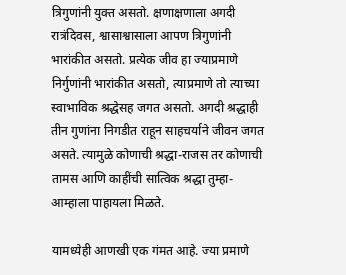त्रिगुणांनी युक्त असतो. क्षणाक्षणाला अगदी रात्रंदिवस, श्वासाश्वासाला आपण त्रिगुणांनी भारांकीत असतो. प्रत्येक जीव हा ज्याप्रमाणे निर्गुणांनी भारांकीत असतो, त्याप्रमाणे तो त्याच्या स्वाभाविक श्रद्धेसह जगत असतो. अगदी श्रद्धाही तीन गुणांना निगडीत राहून साहचर्याने जीवन जगत असते. त्यामुळे कोणाची श्रद्धा-राजस तर कोणाची तामस आणि काहींची सात्विक श्रद्धा तुम्हा-आम्हाला पाहायला मिळते.

यामध्येही आणखी एक गंमत आहे. ज्या प्रमाणे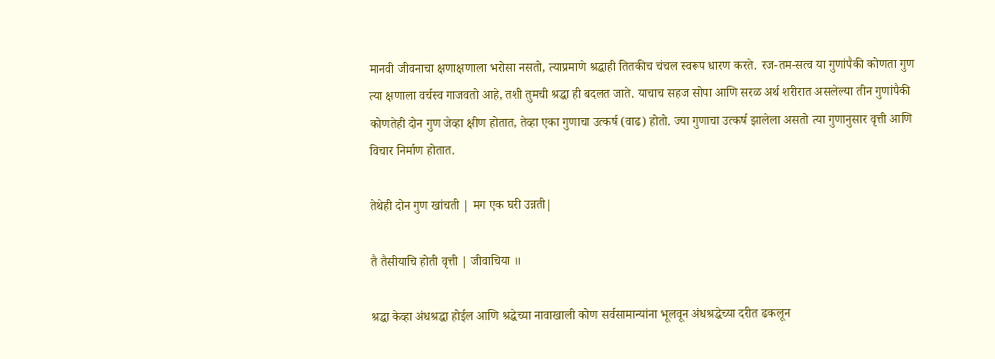मानवी जीवनाचा क्षणाक्षणाला भरोसा नसतो, त्याप्रमाणे श्रद्धाही तितकीच चंचल स्वरूप धारण करते. रज-तम-सत्व या गुणांपैकी कोणता गुण त्या क्षणाला वर्चस्व गाजवतो आहे, तशी तुमची श्रद्धा ही बदलत जाते. याचाच सहज सोपा आणि सरळ अर्थ शरीरात असलेल्या तीन गुणांपैकी कोणतेही दोन गुण जेव्हा क्षीण होतात, तेव्हा एका गुणाचा उत्कर्ष (वाढ) होतो. ज्या गुणाचा उत्कर्ष झालेला असतो त्या गुणानुसार वृत्ती आणि विचार निर्माण होतात.

तेथेही दोन गुण खांचती | मग एक घरी उन्नती|

तै तैसीयाचि होती वृत्ती | जीवाचिया ॥

श्रद्धा केव्हा अंधश्रद्धा होईल आणि श्रद्धेच्या नावाखाली कोण सर्वसामान्यांना भूलवून अंधश्रद्धेच्या दरीत ढकलून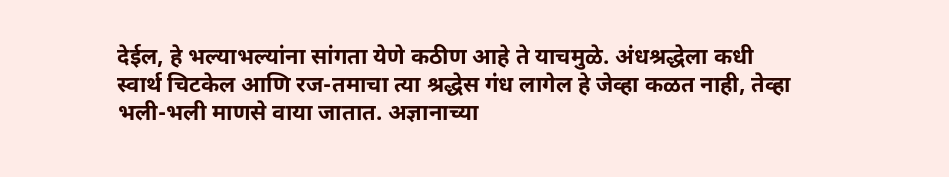देईल, हे भल्याभल्यांना सांगता येणे कठीण आहे ते याचमुळे. अंधश्रद्धेला कधी स्वार्थ चिटकेल आणि रज-तमाचा त्या श्रद्धेस गंध लागेल हे जेव्हा कळत नाही, तेव्हा भली-भली माणसे वाया जातात. अज्ञानाच्या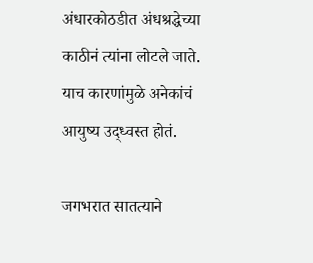अंधारकोठडीत अंधश्रद्धेच्या काठीनं त्यांना लोटले जाते. याच कारणांमुळे अनेकांचं आयुष्य उद्ध्वस्त होतं.

जगभरात सातत्याने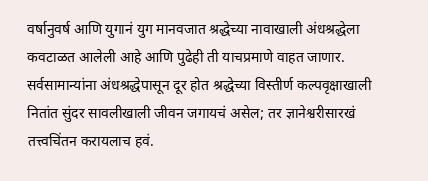वर्षानुवर्ष आणि युगानं युग मानवजात श्रद्धेच्या नावाखाली अंधश्रद्धेला कवटाळत आलेली आहे आणि पुढेही ती याचप्रमाणे वाहत जाणार. सर्वसामान्यांना अंधश्रद्धेपासून दूर होत श्रद्धेच्या विस्तीर्ण कल्पवृक्षाखाली नितांत सुंदर सावलीखाली जीवन जगायचं असेल; तर ज्ञानेश्वरीसारखं तत्त्वचिंतन करायलाच हवं.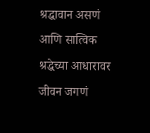श्रद्धावान असणं आणि सात्विक श्रद्धेच्या आधारावर जीवन जगणं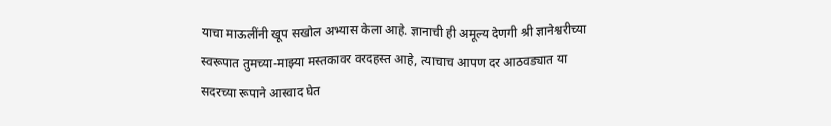याचा माऊलींनी खूप सखोल अभ्यास केला आहे. ज्ञानाची ही अमूल्य देणगी श्री ज्ञानेश्वरीच्या स्वरूपात तुमच्या-माझ्या मस्तकावर वरदहस्त आहे, त्याचाच आपण दर आठवड्यात या सदरच्या रूपाने आस्वाद घेत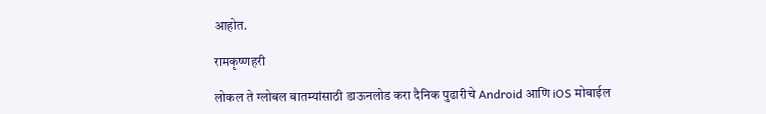आहोत.

रामकृष्णहरी

लोकल ते ग्लोबल बातम्यांसाठी डाऊनलोड करा दैनिक पुढारीचे Android आणि iOS मोबाईल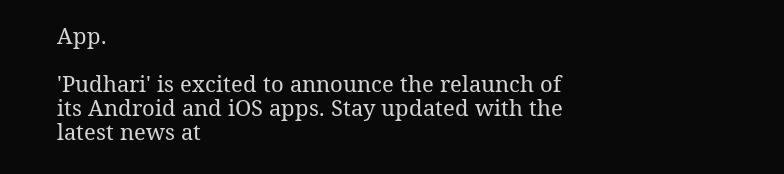App.

'Pudhari' is excited to announce the relaunch of its Android and iOS apps. Stay updated with the latest news at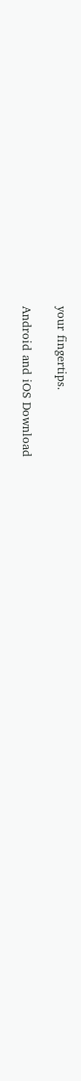your fingertips.

Android and iOS Download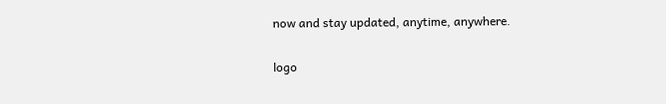now and stay updated, anytime, anywhere.

logo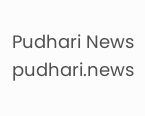Pudhari News
pudhari.news